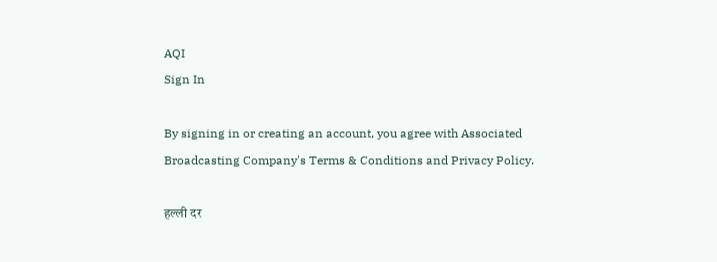AQI
Sign In

By signing in or creating an account, you agree with Associated Broadcasting Company's Terms & Conditions and Privacy Policy.

हल्ली दर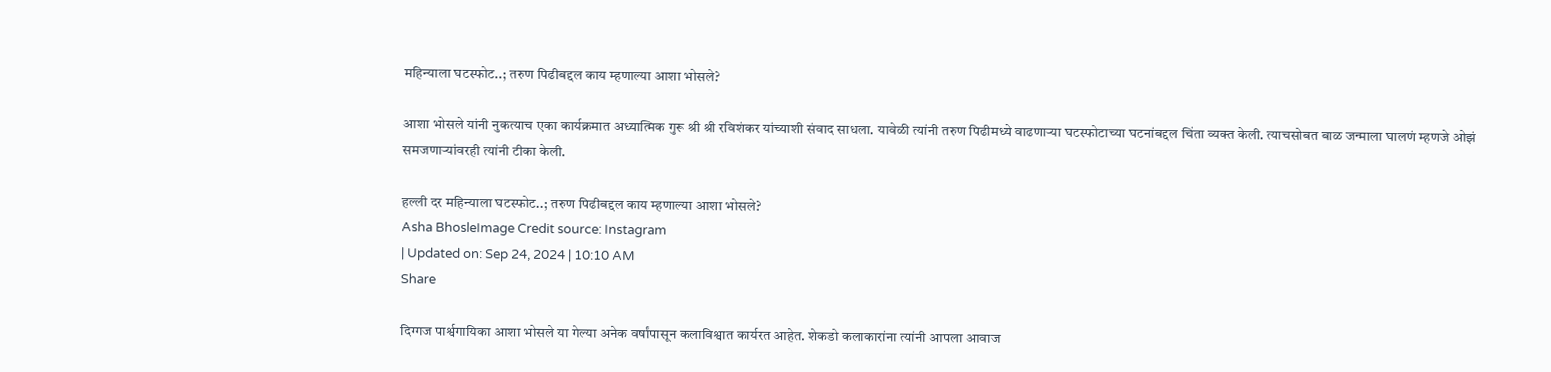महिन्याला घटस्फोट..; तरुण पिढीबद्दल काय म्हणाल्या आशा भोसले?

आशा भोसले यांनी नुकत्याच एका कार्यक्रमात अध्यात्मिक गुरू श्री श्री रविशंकर यांच्याशी संवाद साधला. यावेळी त्यांनी तरुण पिढीमध्ये वाढणाऱ्या घटस्फोटाच्या घटनांबद्दल चिंता व्यक्त केली. त्याचसोबत बाळ जन्माला घालणं म्हणजे ओझं समजणाऱ्यांवरही त्यांनी टीका केली.

हल्ली दर महिन्याला घटस्फोट..; तरुण पिढीबद्दल काय म्हणाल्या आशा भोसले?
Asha BhosleImage Credit source: Instagram
| Updated on: Sep 24, 2024 | 10:10 AM
Share

दिग्गज पार्श्वगायिका आशा भोसले या गेल्या अनेक वर्षांपासून कलाविश्वात कार्यरत आहेत. शेकडो कलाकारांना त्यांनी आपला आवाज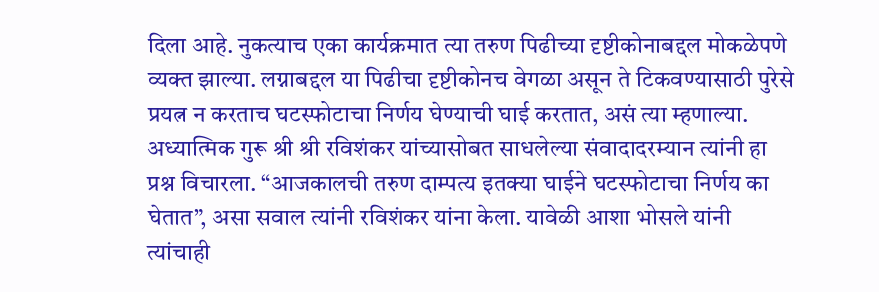दिला आहे. नुकत्याच एका कार्यक्रमात त्या तरुण पिढीच्या दृष्टीकोनाबद्दल मोकळेपणे व्यक्त झाल्या. लग्नाबद्दल या पिढीचा दृष्टीकोनच वेगळा असून ते टिकवण्यासाठी पुरेसे प्रयत्न न करताच घटस्फोटाचा निर्णय घेण्याची घाई करतात, असं त्या म्हणाल्या. अध्यात्मिक गुरू श्री श्री रविशंकर यांच्यासोबत साधलेल्या संवादादरम्यान त्यांनी हा प्रश्न विचारला. “आजकालची तरुण दाम्पत्य इतक्या घाईने घटस्फोटाचा निर्णय का घेतात”, असा सवाल त्यांनी रविशंकर यांना केला. यावेळी आशा भोसले यांनी त्यांचाही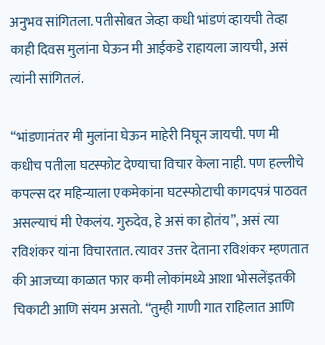अनुभव सांगितला. पतीसोबत जेव्हा कधी भांडणं व्हायची तेव्हा काही दिवस मुलांना घेऊन मी आईकडे राहायला जायची, असं त्यांनी सांगितलं.

“भांडणानंतर मी मुलांना घेऊन माहेरी निघून जायची. पण मी कधीच पतीला घटस्फोट देण्याचा विचार केला नाही. पण हल्लीचे कपल्स दर महिन्याला एकमेकांना घटस्फोटाची कागदपत्रं पाठवत असल्याचं मी ऐकलंय. गुरुदेव, हे असं का होतंय”, असं त्या रविशंकर यांना विचारतात. त्यावर उत्तर देताना रविशंकर म्हणतात की आजच्या काळात फार कमी लोकांमध्ये आशा भोसलेंइतकी चिकाटी आणि संयम असतो. “तुम्ही गाणी गात राहिलात आणि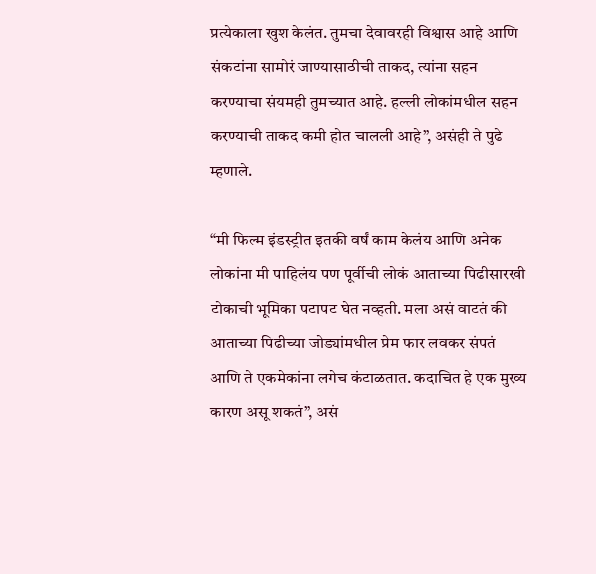प्रत्येकाला खुश केलंत. तुमचा देवावरही विश्वास आहे आणि संकटांना सामोरं जाण्यासाठीची ताकद, त्यांना सहन करण्याचा संयमही तुमच्यात आहे. हल्ली लोकांमधील सहन करण्याची ताकद कमी होत चालली आहे”, असंही ते पुढे म्हणाले.

“मी फिल्म इंडस्ट्रीत इतकी वर्षं काम केलंय आणि अनेक लोकांना मी पाहिलंय पण पूर्वीची लोकं आताच्या पिढीसारखी टोकाची भूमिका पटापट घेत नव्हती. मला असं वाटतं की आताच्या पिढीच्या जोड्यांमधील प्रेम फार लवकर संपतं आणि ते एकमेकांना लगेच कंटाळतात. कदाचित हे एक मुख्य कारण असू शकतं”, असं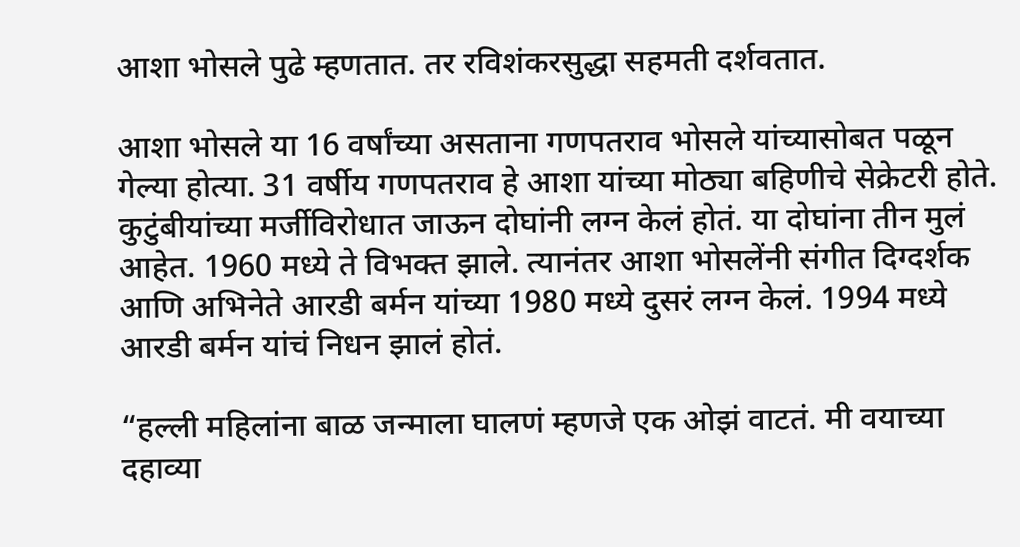आशा भोसले पुढे म्हणतात. तर रविशंकरसुद्धा सहमती दर्शवतात.

आशा भोसले या 16 वर्षांच्या असताना गणपतराव भोसले यांच्यासोबत पळून गेल्या होत्या. 31 वर्षीय गणपतराव हे आशा यांच्या मोठ्या बहिणीचे सेक्रेटरी होते. कुटुंबीयांच्या मर्जीविरोधात जाऊन दोघांनी लग्न केलं होतं. या दोघांना तीन मुलं आहेत. 1960 मध्ये ते विभक्त झाले. त्यानंतर आशा भोसलेंनी संगीत दिग्दर्शक आणि अभिनेते आरडी बर्मन यांच्या 1980 मध्ये दुसरं लग्न केलं. 1994 मध्ये आरडी बर्मन यांचं निधन झालं होतं.

“हल्ली महिलांना बाळ जन्माला घालणं म्हणजे एक ओझं वाटतं. मी वयाच्या दहाव्या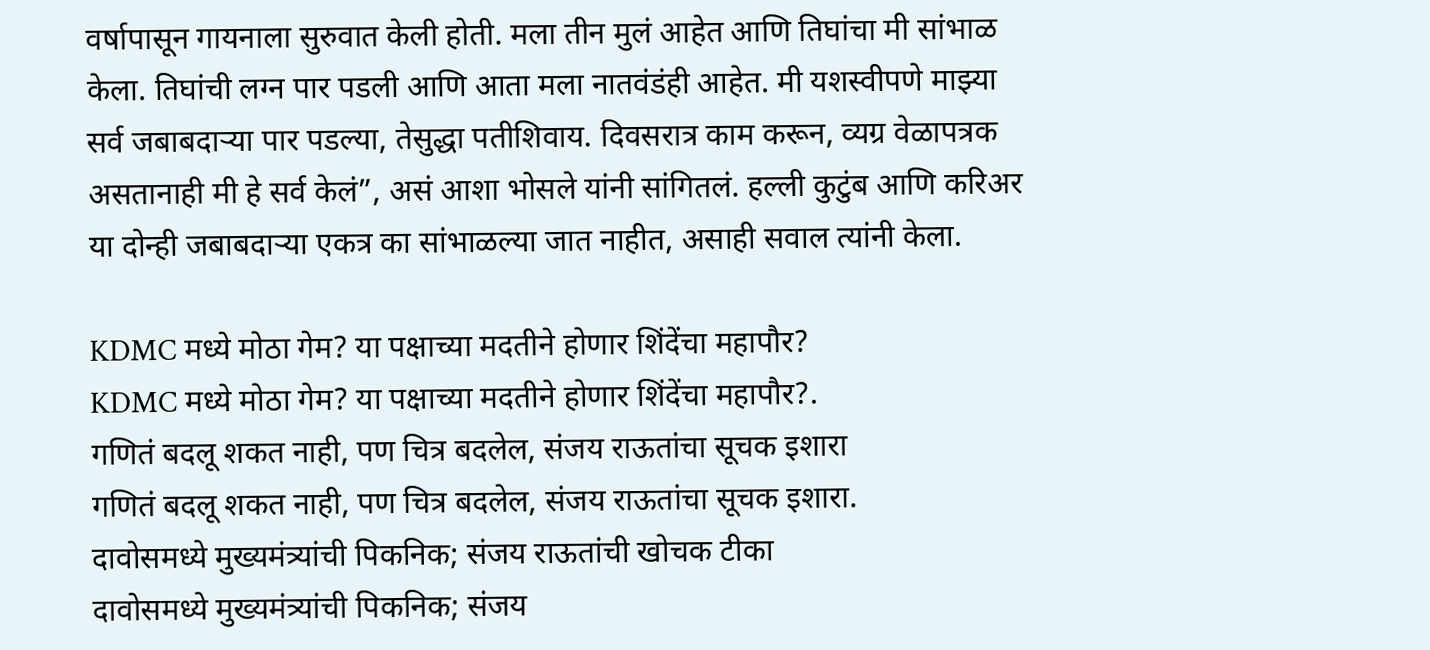वर्षापासून गायनाला सुरुवात केली होती. मला तीन मुलं आहेत आणि तिघांचा मी सांभाळ केला. तिघांची लग्न पार पडली आणि आता मला नातवंडंही आहेत. मी यशस्वीपणे माझ्या सर्व जबाबदाऱ्या पार पडल्या, तेसुद्धा पतीशिवाय. दिवसरात्र काम करून, व्यग्र वेळापत्रक असतानाही मी हे सर्व केलं”, असं आशा भोसले यांनी सांगितलं. हल्ली कुटुंब आणि करिअर या दोन्ही जबाबदाऱ्या एकत्र का सांभाळल्या जात नाहीत, असाही सवाल त्यांनी केला.

KDMC मध्ये मोठा गेम? या पक्षाच्या मदतीने होणार शिंदेंचा महापौर?
KDMC मध्ये मोठा गेम? या पक्षाच्या मदतीने होणार शिंदेंचा महापौर?.
गणितं बदलू शकत नाही, पण चित्र बदलेल, संजय राऊतांचा सूचक इशारा
गणितं बदलू शकत नाही, पण चित्र बदलेल, संजय राऊतांचा सूचक इशारा.
दावोसमध्ये मुख्यमंत्र्यांची पिकनिक; संजय राऊतांची खोचक टीका
दावोसमध्ये मुख्यमंत्र्यांची पिकनिक; संजय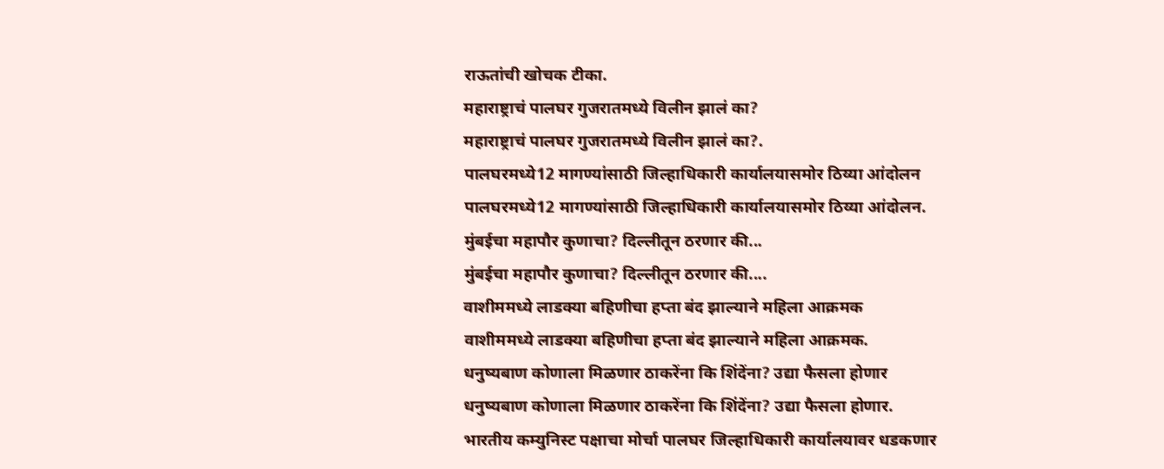राऊतांची खोचक टीका.
महाराष्ट्राचं पालघर गुजरातमध्ये विलीन झालं का?
महाराष्ट्राचं पालघर गुजरातमध्ये विलीन झालं का?.
पालघरमध्ये12 मागण्यांसाठी जिल्हाधिकारी कार्यालयासमोर ठिय्या आंदोलन
पालघरमध्ये12 मागण्यांसाठी जिल्हाधिकारी कार्यालयासमोर ठिय्या आंदोलन.
मुंबईचा महापौर कुणाचा? दिल्लीतून ठरणार की...
मुंबईचा महापौर कुणाचा? दिल्लीतून ठरणार की....
वाशीममध्ये लाडक्या बहिणीचा हप्ता बंद झाल्याने महिला आक्रमक
वाशीममध्ये लाडक्या बहिणीचा हप्ता बंद झाल्याने महिला आक्रमक.
धनुष्यबाण कोणाला मिळणार ठाकरेंना कि शिंदेंना? उद्या फैसला होणार
धनुष्यबाण कोणाला मिळणार ठाकरेंना कि शिंदेंना? उद्या फैसला होणार.
भारतीय कम्युनिस्ट पक्षाचा मोर्चा पालघर जिल्हाधिकारी कार्यालयावर धडकणार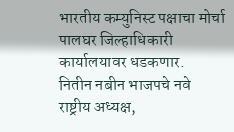भारतीय कम्युनिस्ट पक्षाचा मोर्चा पालघर जिल्हाधिकारी कार्यालयावर धडकणार.
नितीन नबीन भाजपचे नवे राष्ट्रीय अध्यक्ष,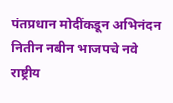पंतप्रधान मोदींकडून अभिनंदन
नितीन नबीन भाजपचे नवे राष्ट्रीय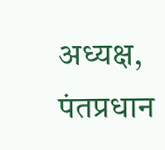अध्यक्ष, पंतप्रधान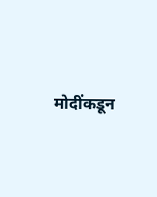मोदींकडून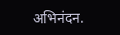अभिनंदन.